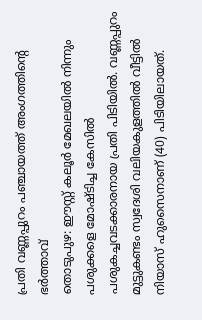പ്രതി വണ്ണപ്പുറം പഞ്ചായത്ത് അംഗത്തിന്റെ ഭർത്താവ്
തൊടുപുഴ: ഈസ്റ്റ് കലൂർ മേഖലയിൽ നിന്നും പശുക്കളെ മോഷ്ടിച്ച കേസിൽ പശുകച്ചവടക്കാരനായ പ്രതി പിടിയിൽ. വണ്ണപ്പുറം മുട്ടുകണ്ടം സ്വദേശി വലിയകുളത്തിൽ വീട്ടിൽ നിയാസ് ഹുസൈനാണ് (40) പിടിയിലായത്.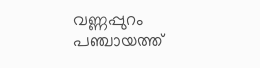വണ്ണപ്പുറം പഞ്ചായത്ത്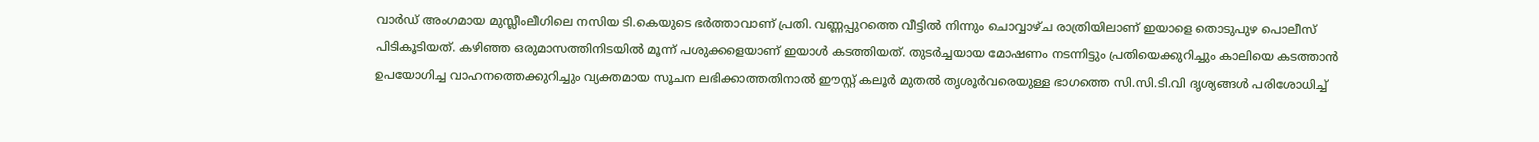വാർഡ് അംഗമായ മുസ്ലീംലീഗിലെ നസിയ ടി.കെയുടെ ഭർത്താവാണ് പ്രതി. വണ്ണപ്പുറത്തെ വീട്ടിൽ നിന്നും ചൊവ്വാഴ്ച രാത്രിയിലാണ് ഇയാളെ തൊടുപുഴ പൊലീസ് പിടികൂടിയത്. കഴിഞ്ഞ ഒരുമാസത്തിനിടയിൽ മൂന്ന് പശുക്കളെയാണ് ഇയാൾ കടത്തിയത്. തുടർച്ചയായ മോഷണം നടന്നിട്ടും പ്രതിയെക്കുറിച്ചും കാലിയെ കടത്താൻ ഉപയോഗിച്ച വാഹനത്തെക്കുറിച്ചും വ്യക്തമായ സൂചന ലഭിക്കാത്തതിനാൽ ഈസ്റ്റ് കലൂർ മുതൽ തൃശൂർവരെയുള്ള ഭാഗത്തെ സി.സി.ടി.വി ദൃശ്യങ്ങൾ പരിശോധിച്ച്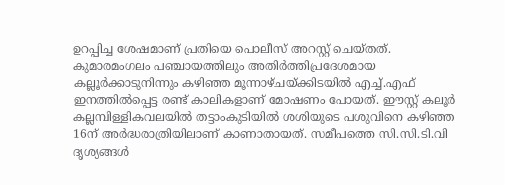ഉറപ്പിച്ച ശേഷമാണ് പ്രതിയെ പൊലീസ് അറസ്റ്റ് ചെയ്തത്. കുമാരമംഗലം പഞ്ചായത്തിലും അതിർത്തിപ്രദേശമായ കല്ലൂർക്കാടുനിന്നും കഴിഞ്ഞ മൂന്നാഴ്ചയ്ക്കിടയിൽ എച്ച്.എഫ് ഇനത്തിൽപ്പെട്ട രണ്ട് കാലികളാണ് മോഷണം പോയത്. ഈസ്റ്റ് കലൂർ കല്ലമ്പിള്ളികവലയിൽ തട്ടാംകുടിയിൽ ശശിയുടെ പശുവിനെ കഴിഞ്ഞ 16ന് അർദ്ധരാത്രിയിലാണ് കാണാതായത്. സമീപത്തെ സി.സി.ടി.വി ദൃശ്യങ്ങൾ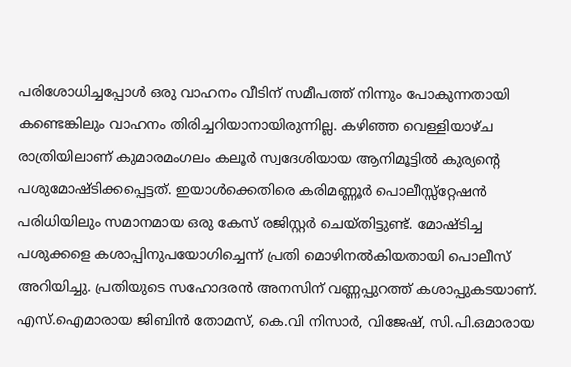പരിശോധിച്ചപ്പോൾ ഒരു വാഹനം വീടിന് സമീപത്ത് നിന്നും പോകുന്നതായി കണ്ടെങ്കിലും വാഹനം തിരിച്ചറിയാനായിരുന്നില്ല. കഴിഞ്ഞ വെള്ളിയാഴ്ച രാത്രിയിലാണ് കുമാരമംഗലം കലൂർ സ്വദേശിയായ ആനിമൂട്ടിൽ കുര്യന്റെ പശുമോഷ്ടിക്കപ്പെട്ടത്. ഇയാൾക്കെതിരെ കരിമണ്ണൂർ പൊലീസ്സ്റ്റേഷൻ പരിധിയിലും സമാനമായ ഒരു കേസ് രജിസ്റ്റർ ചെയ്തിട്ടുണ്ട്. മോഷ്ടിച്ച പശുക്കളെ കശാപ്പിനുപയോഗിച്ചെന്ന് പ്രതി മൊഴിനൽകിയതായി പൊലീസ് അറിയിച്ചു. പ്രതിയുടെ സഹോദരൻ അനസിന് വണ്ണപ്പുറത്ത് കശാപ്പുകടയാണ്. എസ്.ഐമാരായ ജിബിൻ തോമസ്, കെ.വി നിസാർ, വിജേഷ്, സി.പി.ഒമാരായ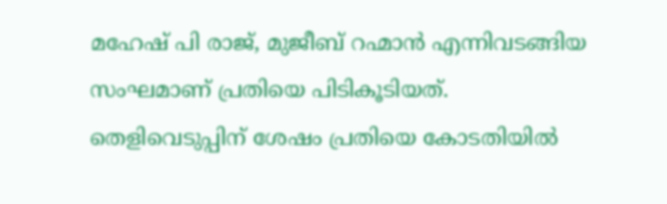മഹേഷ് പി രാജ്, മുജീബ് റഹ്മാൻ എന്നിവടങ്ങിയ സംഘമാണ് പ്രതിയെ പിടികൂടിയത്. തെളിവെടുപ്പിന് ശേഷം പ്രതിയെ കോടതിയിൽ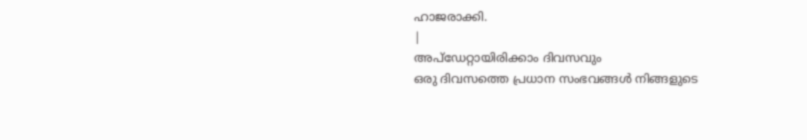ഹാജരാക്കി.
|
അപ്ഡേറ്റായിരിക്കാം ദിവസവും
ഒരു ദിവസത്തെ പ്രധാന സംഭവങ്ങൾ നിങ്ങളുടെ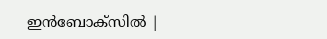ഇൻബോക്സിൽ |